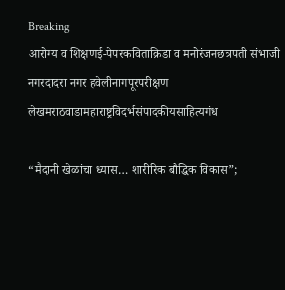Breaking
आरोग्य व शिक्षणई-पेपरकविताक्रिडा व मनोरंजनछत्रपती संभाजी नगरदादरा नगर हवेलीनागपूरपरीक्षण लेखमराठवाडामहाराष्ट्रविदर्भसंपादकीयसाहित्यगंध

“मैदानी खेळांचा ध्यास… शारीरिक बौद्धिक विकास”;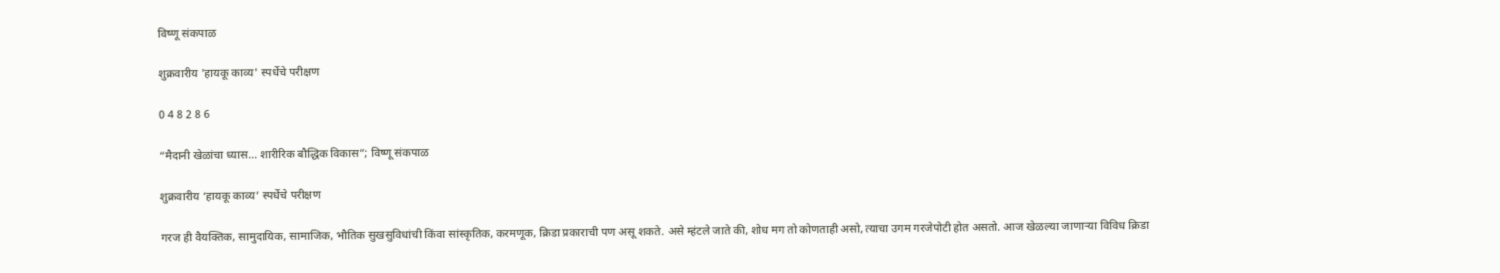विष्णू संकपाळ

शुक्रवारीय 'हायकू काव्य' स्पर्धेचे परीक्षण

0 4 8 2 8 6

“मैदानी खेळांचा ध्यास… शारीरिक बौद्धिक विकास”; विष्णू संकपाळ

शुक्रवारीय ‘हायकू काव्य’ स्पर्धेचे परीक्षण

गरज ही वैयक्तिक, सामुदायिक, सामाजिक, भौतिक सुखसुविधांची किंवा सांस्कृतिक, करमणूक, क्रिडा प्रकाराची पण असू शकते. असे म्हंटले जाते की, शोध मग तो कोणताही असो, त्याचा उगम गरजेपोटी होत असतो. आज खेळल्या जाणाऱ्या विविध क्रिडा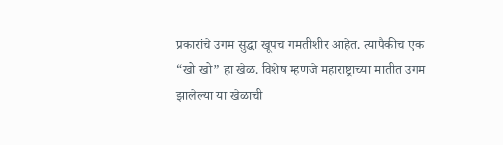प्रकारांचे उगम सुद्धा खूपच गमतीशीर आहेत. त्यापैकीच एक “खो खो” हा खेळ. विशेष म्हणजे महाराष्ट्राच्या मातीत उगम झालेल्या या खेळाची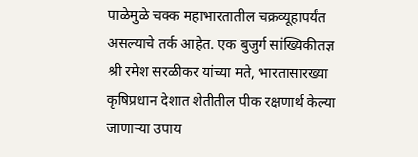पाळेमुळे चक्क महाभारतातील चक्रव्यूहापर्यंत असल्याचे तर्क आहेत. एक बुजुर्ग सांख्यिकीतज्ञ श्री रमेश सरळीकर यांच्या मते, भारतासारख्या कृषिप्रधान देशात शेतीतील पीक रक्षणार्थ केल्या जाणाऱ्या उपाय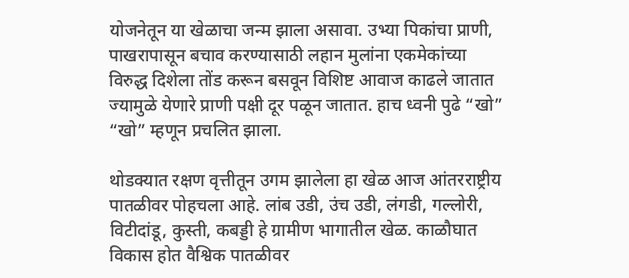योजनेतून या खेळाचा जन्म झाला असावा. उभ्या पिकांचा प्राणी, पाखरापासून बचाव करण्यासाठी लहान मुलांना एकमेकांच्या विरुद्ध दिशेला तोंड करून बसवून विशिष्ट आवाज काढले जातात ज्यामुळे येणारे प्राणी पक्षी दूर पळून जातात. हाच ध्वनी पुढे “खो” “खो” म्हणून प्रचलित झाला.

थोडक्यात रक्षण वृत्तीतून उगम झालेला हा खेळ आज आंतरराष्ट्रीय पातळीवर पोहचला आहे. लांब उडी, उंच उडी, लंगडी, गल्लोरी, विटीदांडू, कुस्ती, कबड्डी हे ग्रामीण भागातील खेळ. काळौघात विकास होत वैश्विक पातळीवर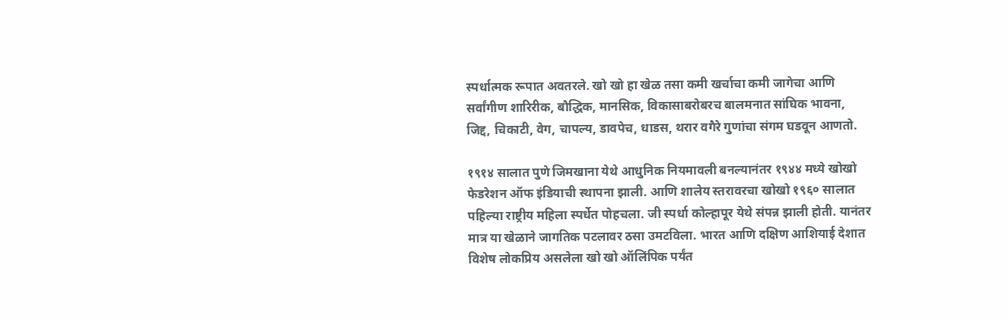स्पर्धात्मक रूपात अवतरले. खो खो हा खेळ तसा कमी खर्चाचा कमी जागेचा आणि सर्वांगीण शारिरीक, बौद्धिक, मानसिक, विकासाबरोबरच बालमनात सांघिक भावना, जिद्द, चिकाटी, वेग, चापल्य, डावपेच, धाडस, थरार वगैरे गुणांचा संगम घडवून आणतो.

१९१४ सालात पुणे जिमखाना येथे आधुनिक नियमावली बनल्यानंतर १९४४ मध्ये खोखो फेडरेशन ऑफ इंडियाची स्थापना झाली. आणि शालेय स्तरावरचा खोखो १९६० सालात पहिल्या राष्ट्रीय महिला स्पर्धेत पोहचला. जी स्पर्धा कोल्हापूर येथे संपन्न झाली होती. यानंतर मात्र या खेळाने जागतिक पटलावर ठसा उमटविला. भारत आणि दक्षिण आशियाई देशात विशेष लोकप्रिय असलेला खो खो ऑलिंपिक पर्यंत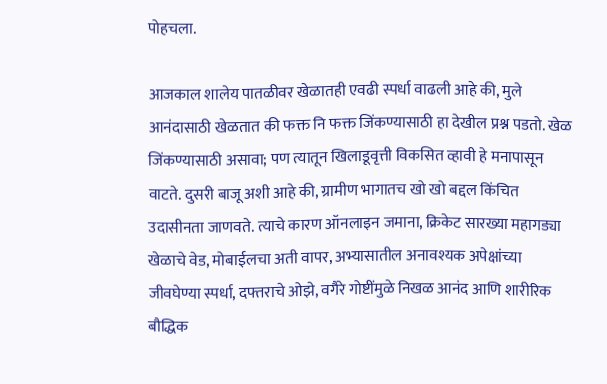पोहचला.

आजकाल शालेय पातळीवर खेळातही एवढी स्पर्धा वाढली आहे की, मुले आनंदासाठी खेळतात की फक्त नि फक्त जिंकण्यासाठी हा देखील प्रश्न पडतो. खेळ जिंकण्यासाठी असावा; पण त्यातून खिलाडूवृत्ती विकसित व्हावी हे मनापासून वाटते. दुसरी बाजू अशी आहे की, ग्रामीण भागातच खो खो बद्दल किंचित उदासीनता जाणवते. त्याचे कारण ऑनलाइन जमाना, क्रिकेट सारख्या महागड्या खेळाचे वेड, मोबाईलचा अती वापर, अभ्यासातील अनावश्यक अपेक्षांच्या जीवघेण्या स्पर्धा, दफ्तराचे ओझे, वगैरे गोष्टींमुळे निखळ आनंद आणि शारीरिक बौद्धिक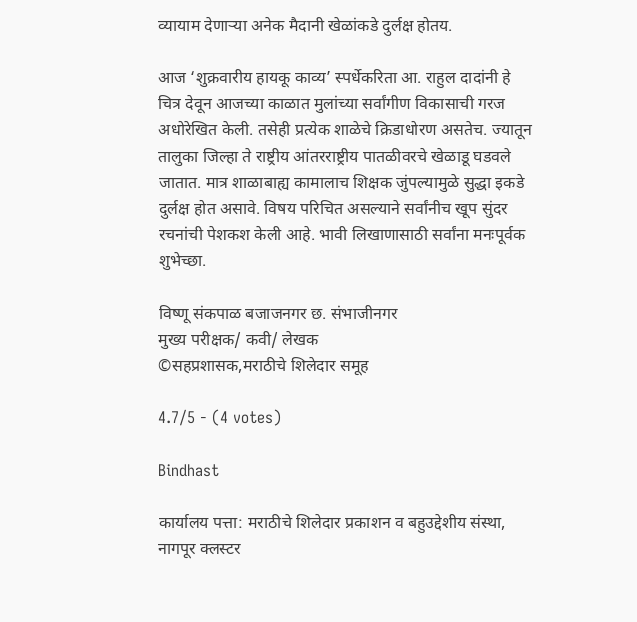व्यायाम देणार्‍या अनेक मैदानी खेळांकडे दुर्लक्ष होतय.

आज ‘शुक्रवारीय हायकू काव्य’ स्पर्धेकरिता आ. राहुल दादांनी हे चित्र देवून आजच्या काळात मुलांच्या सर्वांगीण विकासाची गरज अधोरेखित केली. तसेही प्रत्येक शाळेचे क्रिडाधोरण असतेच. ज्यातून तालुका जिल्हा ते राष्ट्रीय आंतरराष्ट्रीय पातळीवरचे खेळाडू घडवले जातात. मात्र शाळाबाह्य कामालाच शिक्षक जुंपल्यामुळे सुद्धा इकडे दुर्लक्ष होत असावे. विषय परिचित असल्याने सर्वांनीच खूप सुंदर रचनांची पेशकश केली आहे. भावी लिखाणासाठी सर्वांना मनःपूर्वक शुभेच्छा.

विष्णू संकपाळ बजाजनगर छ. संभाजीनगर
मुख्य परीक्षक/ कवी/ लेखक
©सहप्रशासक,मराठीचे शिलेदार समूह

4.7/5 - (4 votes)

Bindhast

कार्यालय पत्ता: मराठीचे शिलेदार प्रकाशन व बहुउद्देशीय संस्था, नागपूर क्लस्टर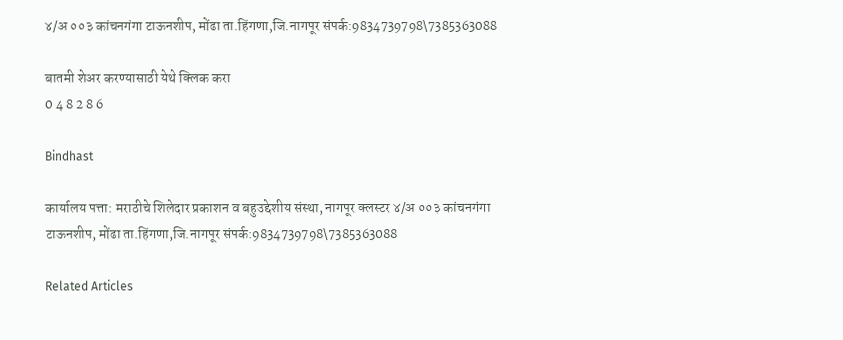४/अ ००३ कांचनगंगा टाऊनशीप, मोंढा ता.हिंगणा,जि.नागपूर संपर्क:9834739798\7385363088

बातमी शेअर करण्यासाठी येथे क्लिक करा
0 4 8 2 8 6

Bindhast

कार्यालय पत्ता: मराठीचे शिलेदार प्रकाशन व बहुउद्देशीय संस्था, नागपूर क्लस्टर ४/अ ००३ कांचनगंगा टाऊनशीप, मोंढा ता.हिंगणा,जि.नागपूर संपर्क:9834739798\7385363088

Related Articles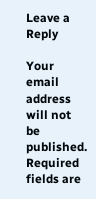Leave a Reply

Your email address will not be published. Required fields are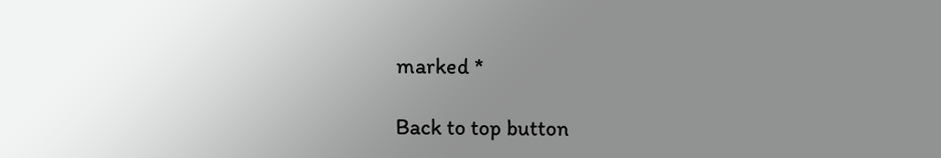marked *

Back to top button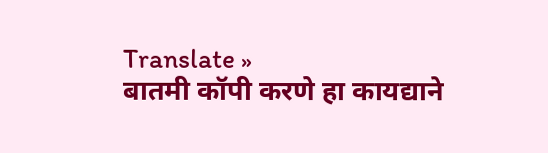Translate »
बातमी कॉपी करणे हा कायद्याने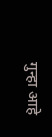गुन्हा आहे